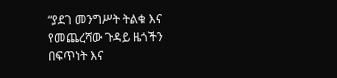“ያደገ መንግሥት ትልቁ እና የመጨረሻው ጉዳይ ዜጎችን በፍጥነት እና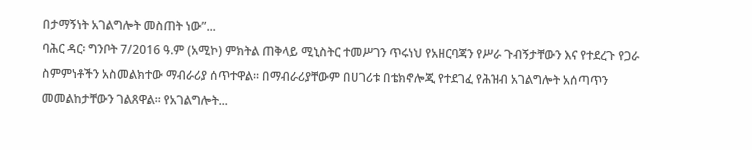በታማኝነት አገልግሎት መስጠት ነው”...
ባሕር ዳር፡ ግንቦት 7/2016 ዓ.ም (አሚኮ) ምክትል ጠቅላይ ሚኒስትር ተመሥገን ጥሩነህ የአዘርባጃን የሥራ ጉብኝታቸውን እና የተደረጉ የጋራ ስምምነቶችን አስመልክተው ማብራሪያ ሰጥተዋል፡፡ በማብራሪያቸውም በሀገሪቱ በቴክኖሎጂ የተደገፈ የሕዝብ አገልግሎት አሰጣጥን መመልከታቸውን ገልጸዋል፡፡ የአገልግሎት...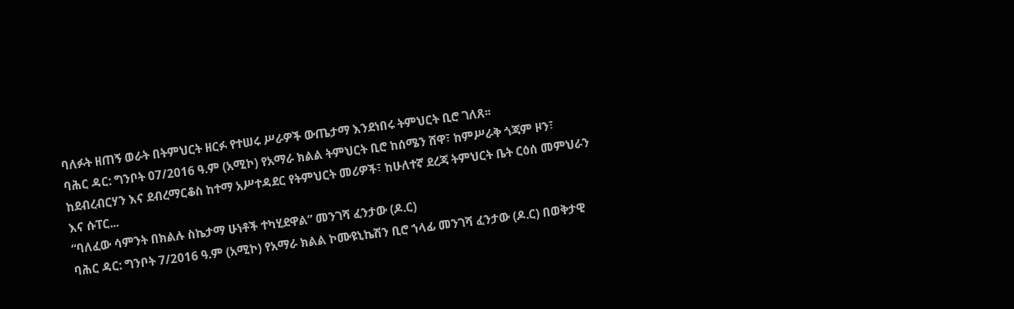ባለፉት ዘጠኝ ወራት በትምህርት ዘርፉ የተሠሩ ሥራዎች ውጤታማ እንደነበሩ ትምህርት ቢሮ ገለጸ፡፡
ባሕር ዳር: ግንቦት 07/2016 ዓ.ም (አሚኮ) የአማራ ክልል ትምህርት ቢሮ ከሰሜን ሸዋ፣ ከምሥራቅ ጎጃም ዞን፣ ከደብረብርሃን እና ደብረማርቆስ ከተማ አሥተዳደር የትምህርት መሪዎች፣ ከሁለተኛ ደረጃ ትምህርት ቤት ርዕሰ መምህራን እና ሱፐር...
“ባለፈው ሳምንት በክልሉ ስኬታማ ሁነቶች ተካሂደዋል” መንገሻ ፈንታው (ዶ.ር)
ባሕር ዳር: ግንቦት 7/2016 ዓ.ም (አሚኮ) የአማራ ክልል ኮሙዩኒኬሽን ቢሮ ኀላፊ መንገሻ ፈንታው (ዶ.ር) በወቅታዊ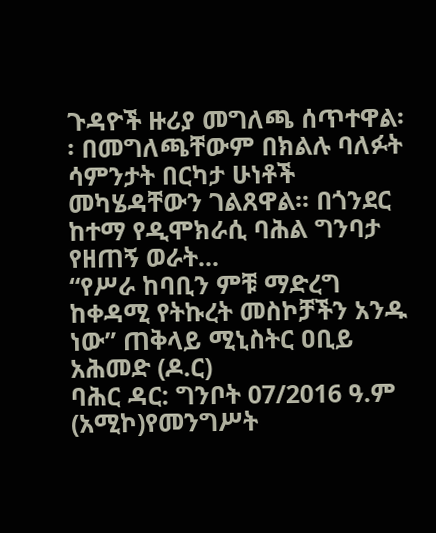ጉዳዮች ዙሪያ መግለጫ ሰጥተዋል፡፡ በመግለጫቸውም በክልሉ ባለፉት ሳምንታት በርካታ ሁነቶች መካሄዳቸውን ገልጸዋል፡፡ በጎንደር ከተማ የዲሞክራሲ ባሕል ግንባታ የዘጠኝ ወራት...
“የሥራ ከባቢን ምቹ ማድረግ ከቀዳሚ የትኩረት መስኮቻችን አንዱ ነው” ጠቅላይ ሚኒስትር ዐቢይ አሕመድ (ዶ.ር)
ባሕር ዳር: ግንቦት 07/2016 ዓ.ም (አሚኮ)የመንግሥት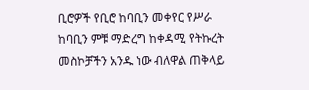ቢሮዎች የቢሮ ከባቢን መቀየር የሥራ ከባቢን ምቹ ማድረግ ከቀዳሚ የትኩረት መስኮቻችን አንዱ ነው ብለዋል ጠቅላይ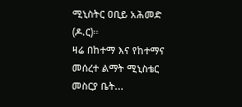ሚኒስትር ዐቢይ አሕመድ (ዶ.ር)።
ዛሬ በከተማ እና የከተማና መሰረተ ልማት ሚኒስቴር መስርያ ቤት...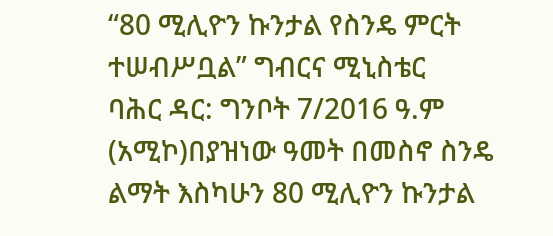“80 ሚሊዮን ኩንታል የስንዴ ምርት ተሠብሥቧል” ግብርና ሚኒስቴር
ባሕር ዳር: ግንቦት 7/2016 ዓ.ም (አሚኮ)በያዝነው ዓመት በመስኖ ስንዴ ልማት እስካሁን 80 ሚሊዮን ኩንታል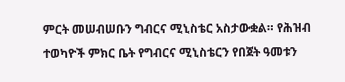ምርት መሠብሠቡን ግብርና ሚኒስቴር አስታውቋል። የሕዝብ ተወካዮች ምክር ቤት የግብርና ሚኒስቴርን የበጀት ዓመቱን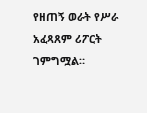የዘጠኝ ወራት የሥራ አፈጻጸም ሪፖርት ገምግሟል።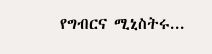የግብርና ሚኒስትሩ...